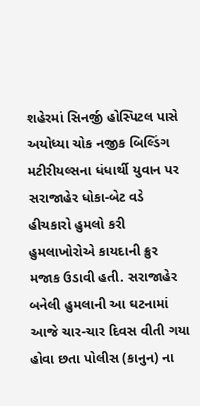શહેરમાં સિનર્જી હોસ્પિટલ પાસે અયોધ્યા ચોક નજીક બિલ્ડિંગ મટીરીયલ્સના ધંધાર્થી યુવાન પર સરાજાહેર ધોકા-બેટ વડે હીચકારો હુમલો કરી હુમલાખોરોએ કાયદાની ક્રુર મજાક ઉડાવી હતી. સરાજાહેર બનેલી હુમલાની આ ઘટનામાં આજે ચાર-ચાર દિવસ વીતી ગયા હોવા છતા પોલીસ (કાનુન) ના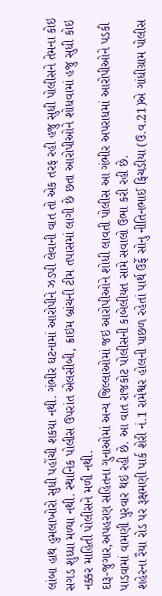લાંબા હાથ હુમલાખોરો સુધી પહોંચી શકયા નથી. ગંભીર ઘટનામાં આરોપીને ઝડપી લેવાની વાત તો એક તરફ રહી હજુ સુધી પોલીસને તેમના કોઇ સગડ શુધ્ધા મળ્યા નથી. સ્થાનિક પોલીસ ઉપરાંત એલસીબી, ક્રાઇમ બ્રાંચની ટીમ તપાસમાં લાગી છે છતા આરોપીઓને શોધવામાં હજુ સુધી કોઇ નક્કર માહિતી પોલીસને મળી નથી.
દારૂ-જુગાર,અપહરણ સહિતના ગુનાઓમાં અન્ય જિલ્લાઓમાં જઇ આરોપીઓને શોધી લાવતી પોલીસ આ ગંભીર અપરાધમાં આરોપીઓને પડકી પાડવામાં વામણી પુરવાર થઇ રહી છે. આ વાત રાજકોટ પોલીસની કાબેલીયત સામે સવાલો ઉભા કરી રહી છે.
શહેરના રૈયા રોડ પર રૂક્ષમણી પાર્ક શેરી નં.1 રામેશ્વર હોલની પાછળ રહેતાં પાર્થ ઉર્ફે સોનુ નીતિનભાઈ ફિચડીયા (ઉ.વ.21)એ ગાંધીગ્રામ પોલીસ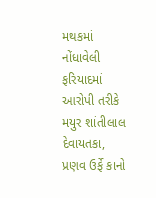મથકમાં નોંધાવેલી ફરિયાદમાં આરોપી તરીકે મયુર શાંતીલાલ દેવાયતકા, પ્રણવ ઉર્ફે કાનો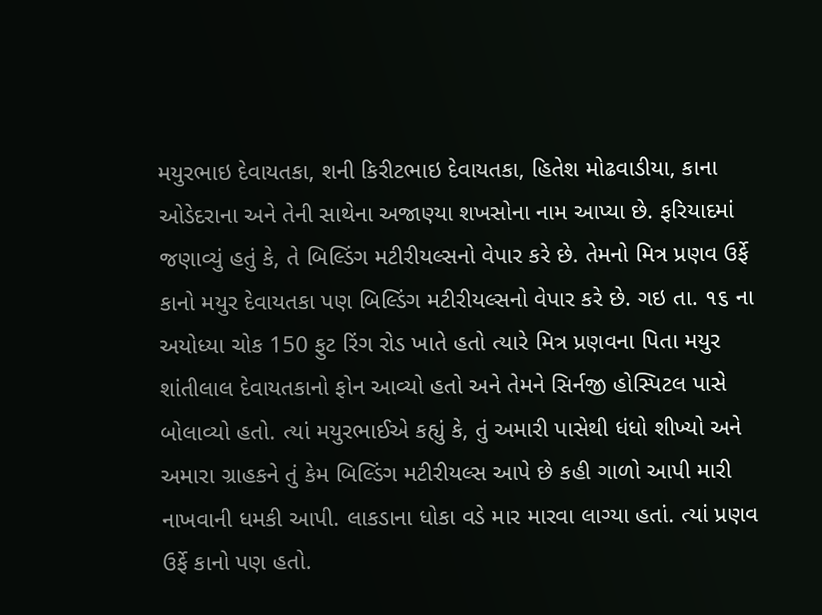મયુરભાઇ દેવાયતકા, શની કિરીટભાઇ દેવાયતકા, હિતેશ મોઢવાડીયા, કાના ઓડેદરાના અને તેની સાથેના અજાણ્યા શખસોના નામ આપ્યા છે. ફરિયાદમાં જણાવ્યું હતું કે, તે બિલ્ડિંગ મટીરીયલ્સનો વેપાર કરે છે. તેમનો મિત્ર પ્રણવ ઉર્ફે કાનો મયુર દેવાયતકા પણ બિલ્ડિંગ મટીરીયલ્સનો વેપાર કરે છે. ગઇ તા. ૧૬ ના અયોધ્યા ચોક 150 ફુટ રિંગ રોડ ખાતે હતો ત્યારે મિત્ર પ્રણવના પિતા મયુર શાંતીલાલ દેવાયતકાનો ફોન આવ્યો હતો અને તેમને સિર્નજી હોસ્પિટલ પાસે બોલાવ્યો હતો. ત્યાં મયુરભાઈએ કહ્યું કે, તું અમારી પાસેથી ધંધો શીખ્યો અને અમારા ગ્રાહકને તું કેમ બિલ્ડિંગ મટીરીયલ્સ આપે છે કહી ગાળો આપી મારી નાખવાની ધમકી આપી. લાકડાના ધોકા વડે માર મારવા લાગ્યા હતાં. ત્યાં પ્રણવ ઉર્ફે કાનો પણ હતો.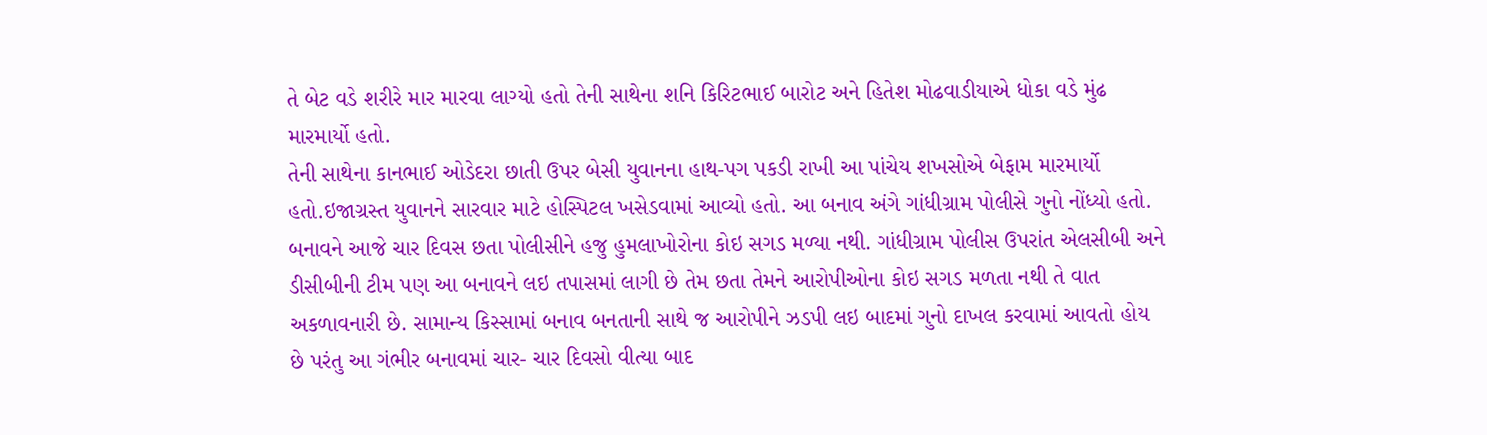તે બેટ વડે શરીરે માર મારવા લાગ્યો હતો તેની સાથેના શનિ કિરિટભાઈ બારોટ અને હિતેશ મોઢવાડીયાએ ધોકા વડે મુંઢ મારમાર્યો હતો.
તેની સાથેના કાનભાઈ ઓડેદરા છાતી ઉપર બેસી યુવાનના હાથ-પગ પકડી રાખી આ પાંચેય શખસોએ બેફામ મારમાર્યો હતો.ઇજાગ્રસ્ત યુવાનને સારવાર માટે હોસ્પિટલ ખસેડવામાં આવ્યો હતો. આ બનાવ અંગે ગાંધીગ્રામ પોલીસે ગુનો નોંધ્યો હતો.
બનાવને આજે ચાર દિવસ છતા પોલીસીને હજુ હુમલાખોરોના કોઇ સગડ મળ્યા નથી. ગાંધીગ્રામ પોલીસ ઉપરાંત એલસીબી અને ડીસીબીની ટીમ પણ આ બનાવને લઇ તપાસમાં લાગી છે તેમ છતા તેમને આરોપીઓના કોઇ સગડ મળતા નથી તે વાત અકળાવનારી છે. સામાન્ય કિસ્સામાં બનાવ બનતાની સાથે જ આરોપીને ઝડપી લઇ બાદમાં ગુનો દાખલ કરવામાં આવતો હોય છે પરંતુ આ ગંભીર બનાવમાં ચાર- ચાર દિવસો વીત્યા બાદ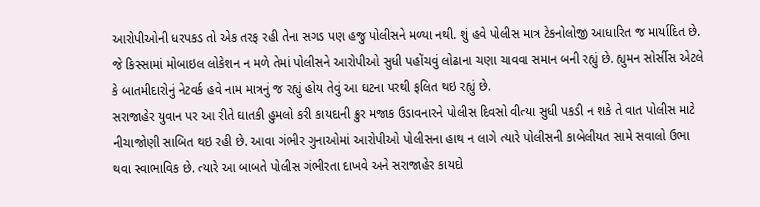આરોપીઓની ધરપકડ તો એક તરફ રહી તેના સગડ પણ હજુ પોલીસને મળ્યા નથી. શું હવે પોલીસ માત્ર ટેકનોલોજી આધારિત જ માર્યાદિત છે. જે કિસ્સામાં મોબાઇલ લોકેશન ન મળે તેમાં પોલીસને આરોપીઓ સુધી પહોંચવું લોઢાના ચણા ચાવવા સમાન બની રહ્યું છે. હ્યુમન સોર્સીસ એટલે કે બાતમીદારોનું નેટવર્ક હવે નામ માત્રનું જ રહ્યું હોય તેવું આ ઘટના પરથી ફલિત થઇ રહ્યું છે.
સરાજાહેર યુવાન પર આ રીતે ઘાતકી હુમલો કરી કાયદાની ક્રુર મજાક ઉડાવનારને પોલીસ દિવસો વીત્યા સુધી પકડી ન શકે તે વાત પોલીસ માટે નીચાજોણી સાબિત થઇ રહી છે. આવા ગંભીર ગુનાઓમાં આરોપીઓ પોલીસના હાથ ન લાગે ત્યારે પોલીસની કાબેલીયત સામે સવાલો ઉભા થવા સ્વાભાવિક છે. ત્યારે આ બાબતે પોલીસ ગંભીરતા દાખવે અને સરાજાહેર કાયદો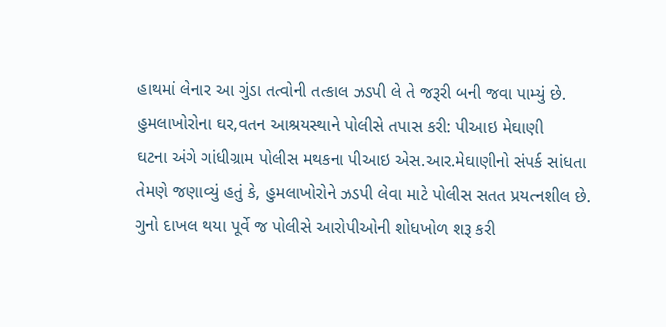હાથમાં લેનાર આ ગુંડા તત્વોની તત્કાલ ઝડપી લે તે જરૂરી બની જવા પામ્યું છે.
હુમલાખોરોના ઘર,વતન આશ્રયસ્થાને પોલીસે તપાસ કરી: પીઆઇ મેઘાણી
ઘટના અંગે ગાંધીગ્રામ પોલીસ મથકના પીઆઇ એસ.આર.મેઘાણીનો સંપર્ક સાંધતા તેમણે જણાવ્યું હતું કે, હુમલાખોરોને ઝડપી લેવા માટે પોલીસ સતત પ્રયત્નશીલ છે. ગુનો દાખલ થયા પૂર્વે જ પોલીસે આરોપીઓની શોધખોળ શરૂ કરી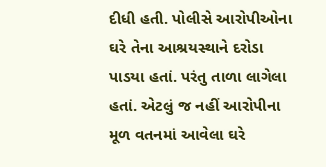દીધી હતી. પોલીસે આરોપીઓના ઘરે તેના આશ્રયસ્થાને દરોડા પાડયા હતાં. પરંતુ તાળા લાગેલા હતાં. એટલું જ નહીં આરોપીના મૂળ વતનમાં આવેલા ઘરે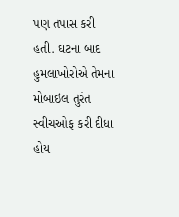પણ તપાસ કરી હતી. ઘટના બાદ હુમલાખોરોએ તેમના મોબાઇલ તુરંત સ્વીચઓફ કરી દીધા હોય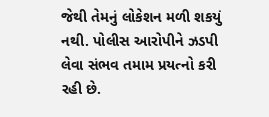જેથી તેમનું લોકેશન મળી શકયું નથી. પોલીસ આરોપીને ઝડપી લેવા સંભવ તમામ પ્રયત્નો કરી રહી છે.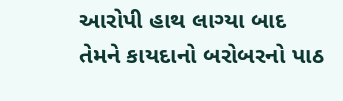આરોપી હાથ લાગ્યા બાદ તેમને કાયદાનો બરોબરનો પાઠ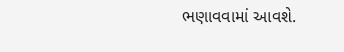ભણાવવામાં આવશે.